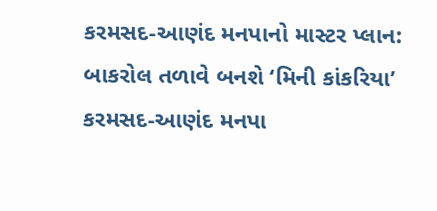કરમસદ-આણંદ મનપાનો માસ્ટર પ્લાન: બાકરોલ તળાવે બનશે ‘મિની કાંકરિયા’
કરમસદ-આણંદ મનપા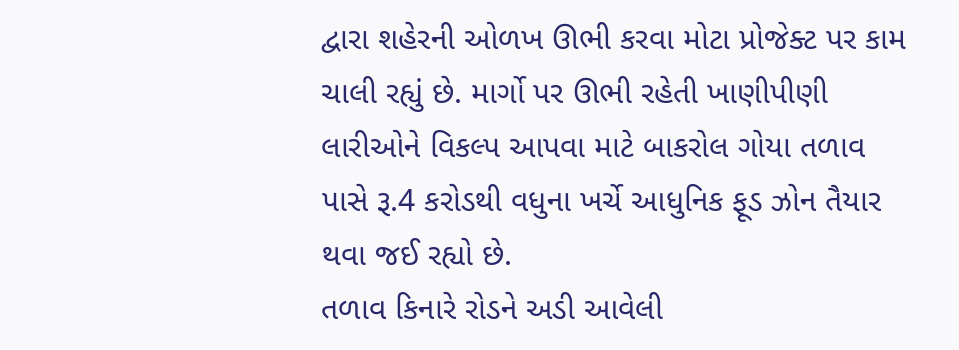દ્વારા શહેરની ઓળખ ઊભી કરવા મોટા પ્રોજેક્ટ પર કામ ચાલી રહ્યું છે. માર્ગો પર ઊભી રહેતી ખાણીપીણી લારીઓને વિકલ્પ આપવા માટે બાકરોલ ગોયા તળાવ પાસે રૂ.4 કરોડથી વધુના ખર્ચે આધુનિક ફૂડ ઝોન તૈયાર થવા જઈ રહ્યો છે.
તળાવ કિનારે રોડને અડી આવેલી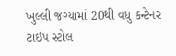ખુલ્લી જગ્યામાં 20થી વધુ કન્ટેનર ટાઇપ સ્ટોલ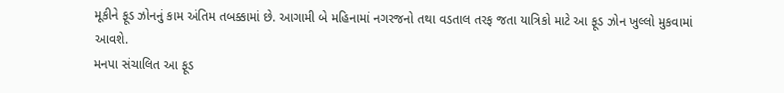મૂકીને ફૂડ ઝોનનું કામ અંતિમ તબક્કામાં છે. આગામી બે મહિનામાં નગરજનો તથા વડતાલ તરફ જતા યાત્રિકો માટે આ ફૂડ ઝોન ખુલ્લો મુકવામાં આવશે.
મનપા સંચાલિત આ ફૂડ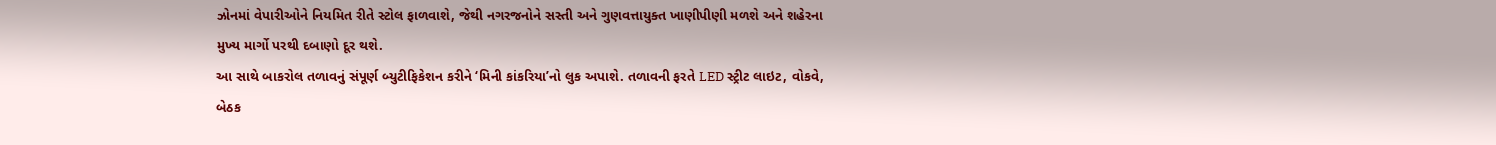ઝોનમાં વેપારીઓને નિયમિત રીતે સ્ટોલ ફાળવાશે, જેથી નગરજનોને સસ્તી અને ગુણવત્તાયુક્ત ખાણીપીણી મળશે અને શહેરના મુખ્ય માર્ગો પરથી દબાણો દૂર થશે.
આ સાથે બાકરોલ તળાવનું સંપૂર્ણ બ્યુટીફિકેશન કરીને ‘મિની કાંકરિયા’નો લુક અપાશે. તળાવની ફરતે LED સ્ટ્રીટ લાઇટ, વોકવે, બેઠક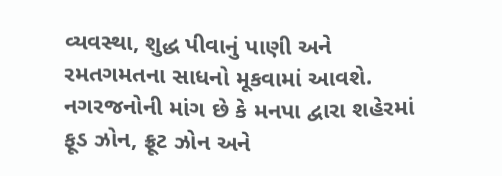વ્યવસ્થા, શુદ્ધ પીવાનું પાણી અને રમતગમતના સાધનો મૂકવામાં આવશે.
નગરજનોની માંગ છે કે મનપા દ્વારા શહેરમાં ફૂડ ઝોન, ફ્રૂટ ઝોન અને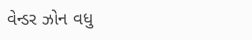વેન્ડર ઝોન વધુ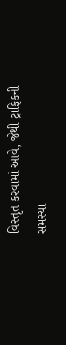વિસ્તૃત કરવામાં આવે, જેથી ટ્રાફિકની સમસ્યા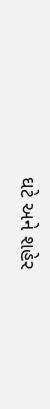ઘટે અને શહેર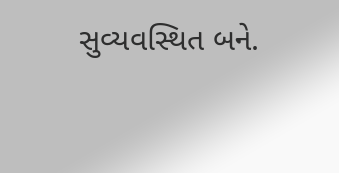સુવ્યવસ્થિત બને.